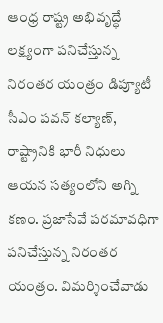ఆంధ్ర రాష్ట్ర అభివృద్ధే లక్ష్యంగా పనిచేస్తున్న నిరంతర యంత్రం డిప్యూటీ సీఎం పవన్ కల్యాణ్, రాష్ట్రానికి భారీ నిధులు
ఆయన సత్యంలోని అగ్ని కణం. ప్రజాసేవే పరమావధిగా పనిచేస్తున్న నిరంతర యంత్రం. విమర్శించేవాడు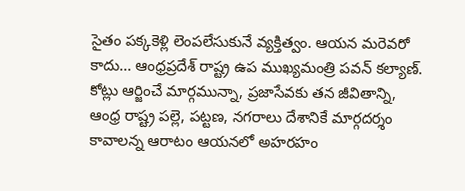సైతం పక్కకెళ్లి లెంపలేసుకునే వ్యక్తిత్వం. ఆయన మరెవరో కాదు... ఆంధ్రప్రదేశ్ రాష్ట్ర ఉప ముఖ్యమంత్రి పవన్ కల్యాణ్.
కోట్లు ఆర్జించే మార్గమున్నా, ప్రజాసేవకు తన జీవితాన్ని, ఆంధ్ర రాష్ట్ర పల్లె, పట్టణ, నగరాలు దేశానికే మార్గదర్శం కావాలన్న ఆరాటం ఆయనలో అహరహం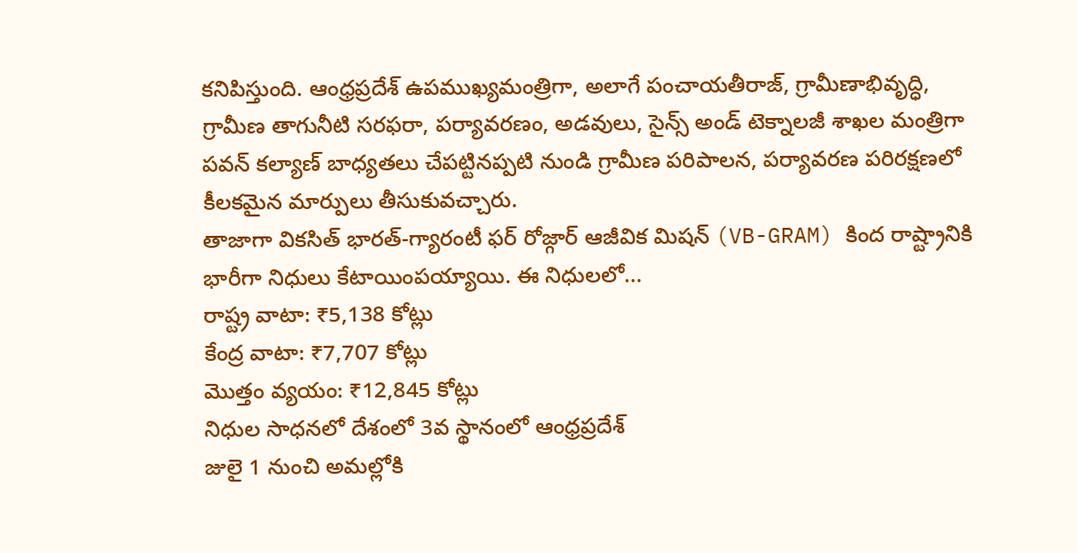కనిపిస్తుంది. ఆంధ్రప్రదేశ్ ఉపముఖ్యమంత్రిగా, అలాగే పంచాయతీరాజ్, గ్రామీణాభివృద్ధి, గ్రామీణ తాగునీటి సరఫరా, పర్యావరణం, అడవులు, సైన్స్ అండ్ టెక్నాలజీ శాఖల మంత్రిగా పవన్ కల్యాణ్ బాధ్యతలు చేపట్టినప్పటి నుండి గ్రామీణ పరిపాలన, పర్యావరణ పరిరక్షణలో కీలకమైన మార్పులు తీసుకువచ్చారు.
తాజాగా వికసిత్ భారత్-గ్యారంటీ ఫర్ రోజ్గార్ ఆజీవిక మిషన్ (VB-GRAM) కింద రాష్ట్రానికి భారీగా నిధులు కేటాయింపయ్యాయి. ఈ నిధులలో...
రాష్ట్ర వాటా: ₹5,138 కోట్లు
కేంద్ర వాటా: ₹7,707 కోట్లు
మొత్తం వ్యయం: ₹12,845 కోట్లు
నిధుల సాధనలో దేశంలో 3వ స్థానంలో ఆంధ్రప్రదేశ్
జులై 1 నుంచి అమల్లోకి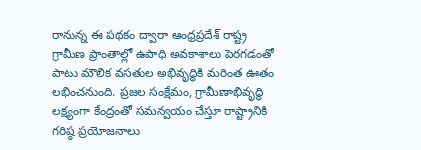రానున్న ఈ పథకం ద్వారా ఆంధ్రప్రదేశ్ రాష్ట్ర గ్రామీణ ప్రాంతాల్లో ఉపాధి అవకాశాలు పెరగడంతో పాటు మౌలిక వసతుల అభివృద్ధికి మరింత ఊతం లభించనుంది. ప్రజల సంక్షేమం, గ్రామీణాభివృద్ధి లక్ష్యంగా కేంద్రంతో సమన్వయం చేస్తూ రాష్ట్రానికి గరిష్ఠ ప్రయోజనాలు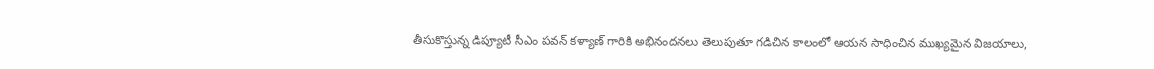తీసుకొస్తున్న డిప్యూటీ సీఎం పవన్ కళ్యాణ్ గారికి అభినందనలు తెలుపుతూ గడిచిన కాలంలో ఆయన సాధించిన ముఖ్యమైన విజయాలు,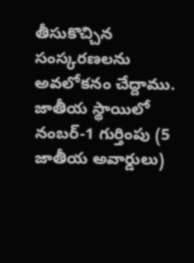తీసుకొచ్చిన సంస్కరణలను అవలోకనం చేద్దాము.
జాతీయ స్థాయిలో నంబర్-1 గుర్తింపు (5 జాతీయ అవార్డులు)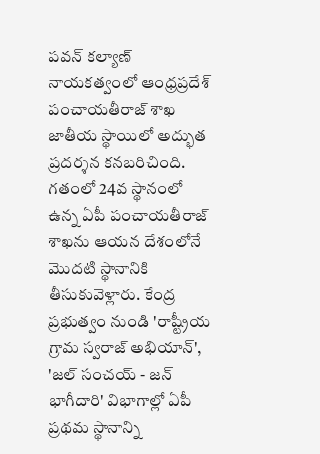పవన్ కల్యాణ్ నాయకత్వంలో ఆంధ్రప్రదేశ్ పంచాయతీరాజ్ శాఖ జాతీయ స్థాయిలో అద్భుత ప్రదర్శన కనబరిచింది. గతంలో 24వ స్థానంలో ఉన్న ఏపీ పంచాయతీరాజ్ శాఖను ఆయన దేశంలోనే మొదటి స్థానానికి తీసుకువెళ్లారు. కేంద్ర ప్రభుత్వం నుండి 'రాష్ట్రీయ గ్రామ స్వరాజ్ అభియాన్', 'జల్ సంచయ్ - జన్ భాగీదారి' విభాగాల్లో ఏపీ ప్రథమ స్థానాన్ని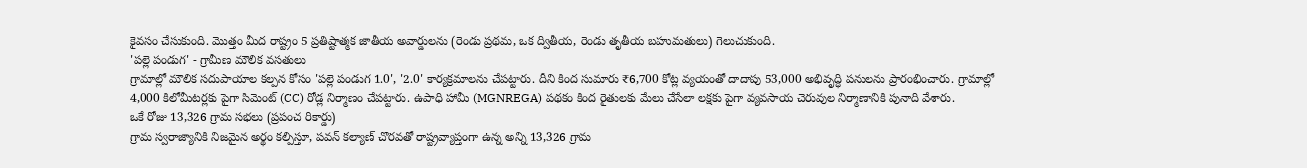కైవసం చేసుకుంది. మొత్తం మీద రాష్ట్రం 5 ప్రతిష్టాత్మక జాతీయ అవార్డులను (రెండు ప్రథమ, ఒక ద్వితీయ, రెండు తృతీయ బహుమతులు) గెలుచుకుంది.
'పల్లె పండుగ' - గ్రామీణ మౌలిక వసతులు
గ్రామాల్లో మౌలిక సదుపాయాల కల్పన కోసం 'పల్లె పండుగ 1.0', '2.0' కార్యక్రమాలను చేపట్టారు. దీని కింద సుమారు ₹6,700 కోట్ల వ్యయంతో దాదాపు 53,000 అభివృద్ధి పనులను ప్రారంభించారు. గ్రామాల్లో 4,000 కిలోమీటర్లకు పైగా సిమెంట్ (CC) రోడ్ల నిర్మాణం చేపట్టారు. ఉపాధి హామీ (MGNREGA) పథకం కింద రైతులకు మేలు చేసేలా లక్షకు పైగా వ్యవసాయ చెరువుల నిర్మాణానికి పునాది వేశారు.
ఒకే రోజు 13,326 గ్రామ సభలు (ప్రపంచ రికార్డు)
గ్రామ స్వరాజ్యానికి నిజమైన అర్థం కల్పిస్తూ, పవన్ కల్యాణ్ చొరవతో రాష్ట్రవ్యాప్తంగా ఉన్న అన్ని 13,326 గ్రామ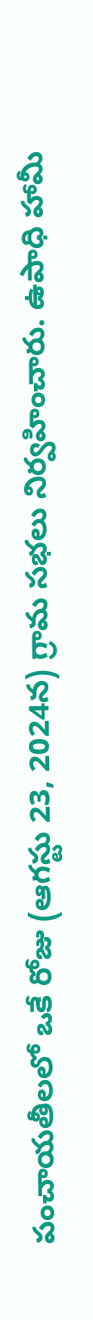పంచాయతీలలో ఒకే రోజు (ఆగస్టు 23, 2024న) గ్రామ సభలు నిర్వహించారు. ఉపాధి హామీ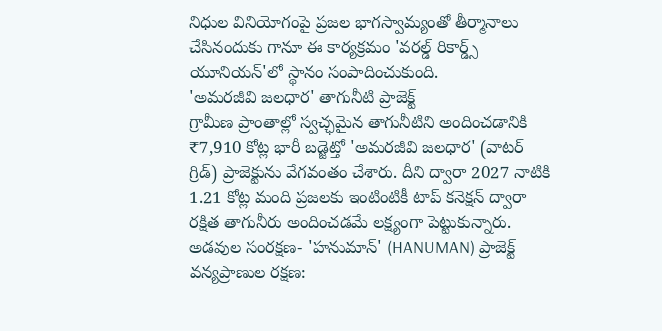నిధుల వినియోగంపై ప్రజల భాగస్వామ్యంతో తీర్మానాలు చేసినందుకు గానూ ఈ కార్యక్రమం 'వరల్డ్ రికార్డ్స్ యూనియన్'లో స్థానం సంపాదించుకుంది.
'అమరజీవి జలధార' తాగునీటి ప్రాజెక్ట్
గ్రామీణ ప్రాంతాల్లో స్వచ్ఛమైన తాగునీటిని అందించడానికి ₹7,910 కోట్ల భారీ బడ్జెట్తో 'అమరజీవి జలధార' (వాటర్ గ్రిడ్) ప్రాజెక్టును వేగవంతం చేశారు. దీని ద్వారా 2027 నాటికి 1.21 కోట్ల మంది ప్రజలకు ఇంటింటికీ టాప్ కనెక్షన్ ద్వారా రక్షిత తాగునీరు అందించడమే లక్ష్యంగా పెట్టుకున్నారు.
అడవుల సంరక్షణ- 'హనుమాన్' (HANUMAN) ప్రాజెక్ట్
వన్యప్రాణుల రక్షణ: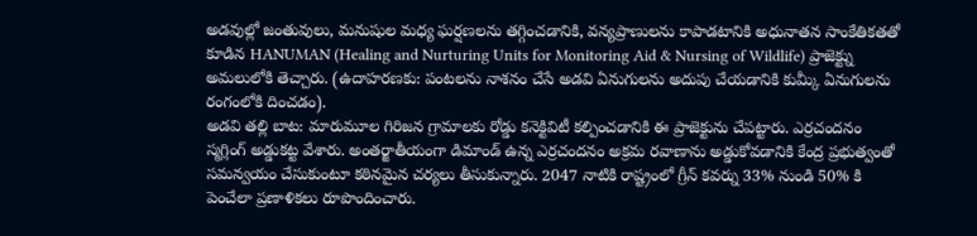అడవుల్లో జంతువులు, మనుషుల మధ్య ఘర్షణలను తగ్గించడానికి, వన్యప్రాణులను కాపాడటానికి అధునాతన సాంకేతికతతో కూడిన HANUMAN (Healing and Nurturing Units for Monitoring Aid & Nursing of Wildlife) ప్రాజెక్ట్ను అమలులోకి తెచ్చారు. (ఉదాహరణకు: పంటలను నాశనం చేసే అడవి ఏనుగులను అదుపు చేయడానికి కుమ్కీ ఏనుగులను రంగంలోకి దించడం).
అడవి తల్లి బాట: మారుమూల గిరిజన గ్రామాలకు రోడ్డు కనెక్టివిటీ కల్పించడానికి ఈ ప్రాజెక్టును చేపట్టారు. ఎర్రచందనం స్మగ్లింగ్ అడ్డుకట్ట వేశారు. అంతర్జాతీయంగా డిమాండ్ ఉన్న ఎర్రచందనం అక్రమ రవాణాను అడ్డుకోవడానికి కేంద్ర ప్రభుత్వంతో సమన్వయం చేసుకుంటూ కఠినమైన చర్యలు తీసుకున్నారు. 2047 నాటికి రాష్ట్రంలో గ్రీన్ కవర్ను 33% నుండి 50% కి పెంచేలా ప్రణాళికలు రూపొందించారు.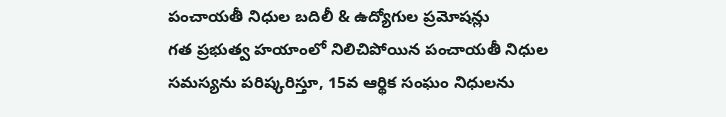పంచాయతీ నిధుల బదిలీ & ఉద్యోగుల ప్రమోషన్లు
గత ప్రభుత్వ హయాంలో నిలిచిపోయిన పంచాయతీ నిధుల సమస్యను పరిష్కరిస్తూ, 15వ ఆర్థిక సంఘం నిధులను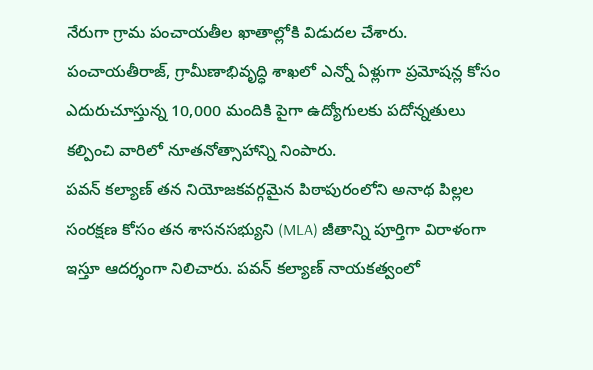నేరుగా గ్రామ పంచాయతీల ఖాతాల్లోకి విడుదల చేశారు. పంచాయతీరాజ్, గ్రామీణాభివృద్ధి శాఖలో ఎన్నో ఏళ్లుగా ప్రమోషన్ల కోసం ఎదురుచూస్తున్న 10,000 మందికి పైగా ఉద్యోగులకు పదోన్నతులు కల్పించి వారిలో నూతనోత్సాహాన్ని నింపారు.
పవన్ కల్యాణ్ తన నియోజకవర్గమైన పిఠాపురంలోని అనాథ పిల్లల సంరక్షణ కోసం తన శాసనసభ్యుని (MLA) జీతాన్ని పూర్తిగా విరాళంగా ఇస్తూ ఆదర్శంగా నిలిచారు. పవన్ కల్యాణ్ నాయకత్వంలో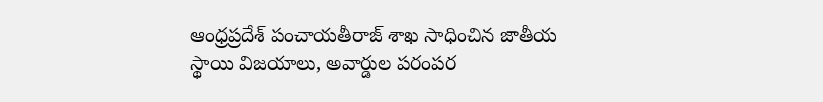ఆంధ్రప్రదేశ్ పంచాయతీరాజ్ శాఖ సాధించిన జాతీయ స్థాయి విజయాలు, అవార్డుల పరంపర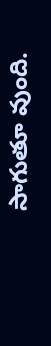సాగుతూ వుంది.